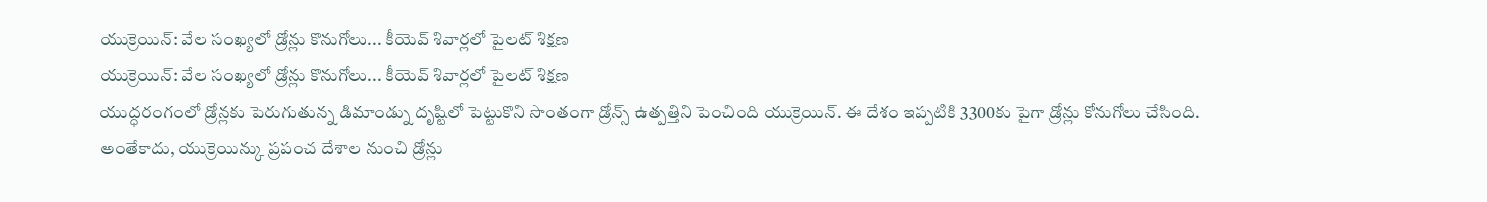యుక్రెయిన్: వేల సంఖ్యలో డ్రోన్లు కొనుగోలు... కీయెవ్ శివార్లలో పైలట్ శిక్షణ
యుక్రెయిన్: వేల సంఖ్యలో డ్రోన్లు కొనుగోలు... కీయెవ్ శివార్లలో పైలట్ శిక్షణ
యుద్ధరంగంలో డ్రోన్లకు పెరుగుతున్న డిమాండ్ను దృష్టిలో పెట్టుకొని సొంతంగా డ్రోన్స్ ఉత్పత్తిని పెంచింది యుక్రెయిన్. ఈ దేశం ఇప్పటికి 3300కు పైగా డ్రోన్లు కోనుగోలు చేసింది.
అంతేకాదు, యుక్రెయిన్కు ప్రపంచ దేశాల నుంచి డ్రోన్లు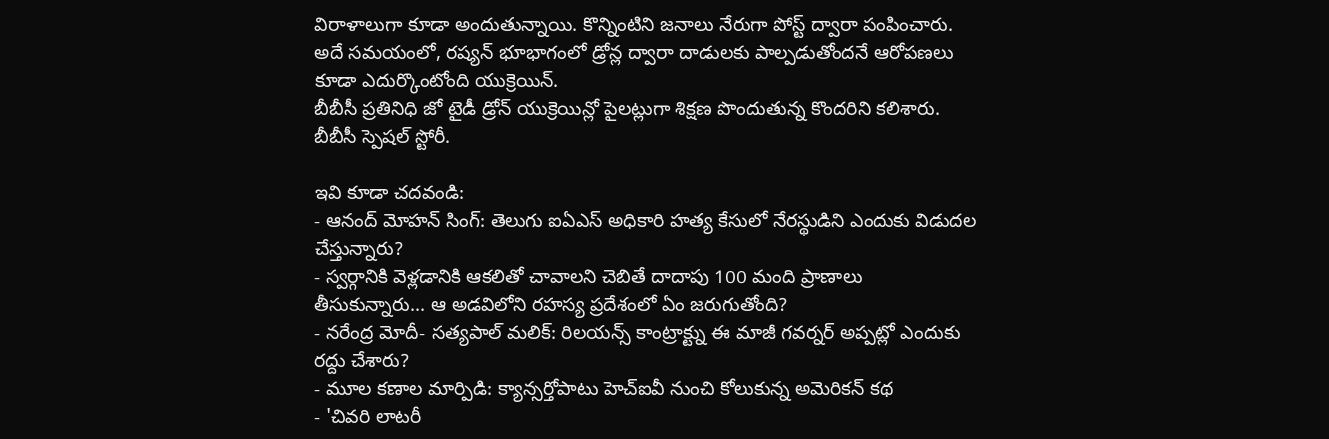విరాళాలుగా కూడా అందుతున్నాయి. కొన్నింటిని జనాలు నేరుగా పోస్ట్ ద్వారా పంపించారు.
అదే సమయంలో, రష్యన్ భూభాగంలో డ్రోన్ల ద్వారా దాడులకు పాల్పడుతోందనే ఆరోపణలు కూడా ఎదుర్కొంటోంది యుక్రెయిన్.
బీబీసీ ప్రతినిధి జో టైడీ డ్రోన్ యుక్రెయిన్లో పైలట్లుగా శిక్షణ పొందుతున్న కొందరిని కలిశారు. బీబీసీ స్పెషల్ స్టోరీ.

ఇవి కూడా చదవండి:
- ఆనంద్ మోహన్ సింగ్: తెలుగు ఐఏఎస్ అధికారి హత్య కేసులో నేరస్థుడిని ఎందుకు విడుదల చేస్తున్నారు?
- స్వర్గానికి వెళ్లడానికి ఆకలితో చావాలని చెబితే దాదాపు 100 మంది ప్రాణాలు తీసుకున్నారు... ఆ అడవిలోని రహస్య ప్రదేశంలో ఏం జరుగుతోంది?
- నరేంద్ర మోదీ- సత్యపాల్ మలిక్: రిలయన్స్ కాంట్రాక్ట్ను ఈ మాజీ గవర్నర్ అప్పట్లో ఎందుకు రద్దు చేశారు?
- మూల కణాల మార్పిడి: క్యాన్సర్తోపాటు హెచ్ఐవీ నుంచి కోలుకున్న అమెరికన్ కథ
- 'చివరి లాటరీ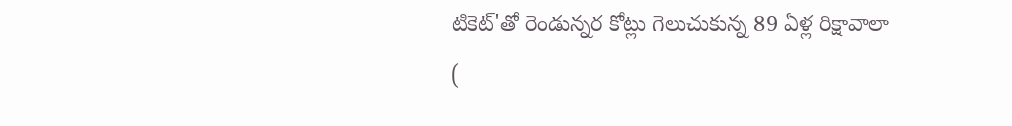టికెట్'తో రెండున్నర కోట్లు గెలుచుకున్న 89 ఏళ్ల రిక్షావాలా
(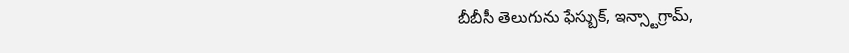బీబీసీ తెలుగును ఫేస్బుక్, ఇన్స్టాగ్రామ్,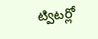ట్విటర్లో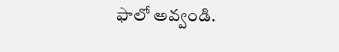ఫాలో అవ్వండి.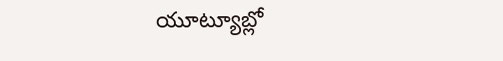యూట్యూబ్లో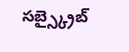సబ్స్క్రైబ్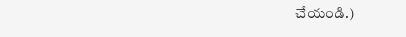చేయండి.)